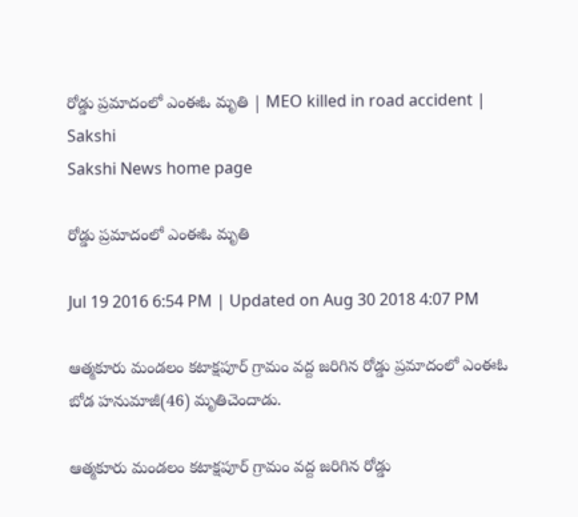రోడ్డు ప్రమాదంలో ఎంఈఓ మృతి | MEO killed in road accident | Sakshi
Sakshi News home page

రోడ్డు ప్రమాదంలో ఎంఈఓ మృతి

Jul 19 2016 6:54 PM | Updated on Aug 30 2018 4:07 PM

ఆత్మకూరు మండలం కటాక్షపూర్ గ్రామం వద్ద జరిగిన రోడ్డు ప్రమాదంలో ఎంఈఓ బోడ హనుమాజీ(46) మృతిచెందాడు.

ఆత్మకూరు మండలం కటాక్షపూర్ గ్రామం వద్ద జరిగిన రోడ్డు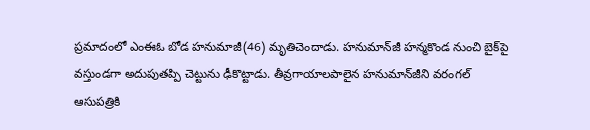ప్రమాదంలో ఎంఈఓ బోడ హనుమాజీ(46) మృతిచెందాడు. హనుమాన్‌జీ హన్మకొండ నుంచి బైక్‌పై వస్తుండగా అదుపుతప్పి చెట్టును ఢీకొట్టాడు. తీవ్రగాయాలపాలైన హనుమాన్‌జీని వరంగల్ ఆసుపత్రికి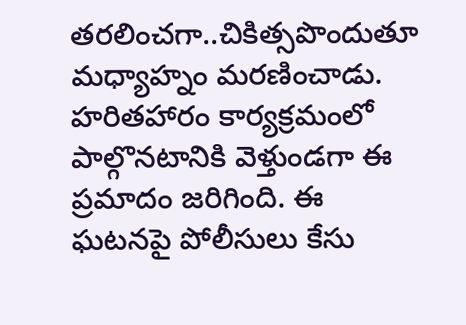తరలించగా..చికిత్సపొందుతూ మధ్యాహ్నం మరణించాడు. హరితహారం కార్యక్రమంలో పాల్గొనటానికి వెళ్తుండగా ఈ ప్రమాదం జరిగింది. ఈ ఘటనపై పోలీసులు కేసు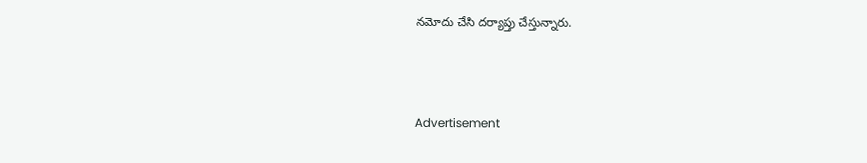నమోదు చేసి దర్యాప్తు చేస్తున్నారు.



Advertisement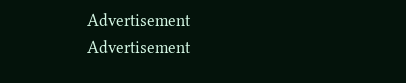Advertisement
Advertisement